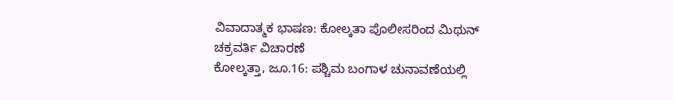ವಿವಾದಾತ್ಮಕ ಭಾಷಣ: ಕೋಲ್ಕತಾ ಪೊಲೀಸರಿಂದ ಮಿಥುನ್ ಚಕ್ರವರ್ತಿ ವಿಚಾರಣೆ
ಕೋಲ್ಕತ್ತಾ, ಜೂ.16: ಪಶ್ಚಿಮ ಬಂಗಾಳ ಚುನಾವಣೆಯಲ್ಲಿ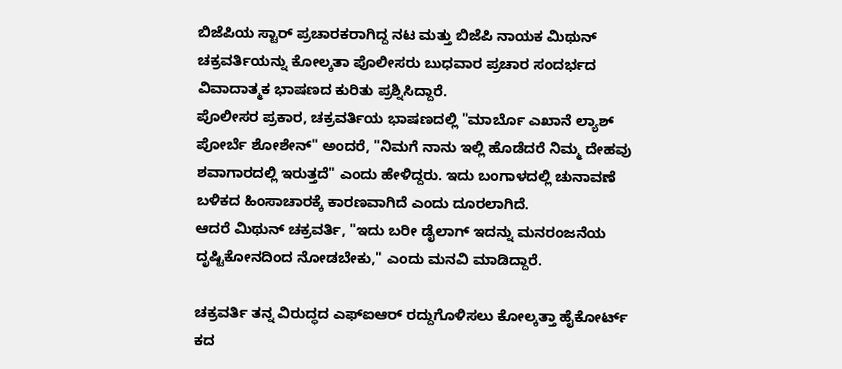ಬಿಜೆಪಿಯ ಸ್ಟಾರ್ ಪ್ರಚಾರಕರಾಗಿದ್ದ ನಟ ಮತ್ತು ಬಿಜೆಪಿ ನಾಯಕ ಮಿಥುನ್ ಚಕ್ರವರ್ತಿಯನ್ನು ಕೋಲ್ಕತಾ ಪೊಲೀಸರು ಬುಧವಾರ ಪ್ರಚಾರ ಸಂದರ್ಭದ ವಿವಾದಾತ್ಮಕ ಭಾಷಣದ ಕುರಿತು ಪ್ರಶ್ನಿಸಿದ್ದಾರೆ.
ಪೊಲೀಸರ ಪ್ರಕಾರ, ಚಕ್ರವರ್ತಿಯ ಭಾಷಣದಲ್ಲಿ "ಮಾರ್ಬೊ ಎಖಾನೆ ಲ್ಯಾಶ್ ಪೋರ್ಬೆ ಶೋಶೇನ್" ಅಂದರೆ, "ನಿಮಗೆ ನಾನು ಇಲ್ಲಿ ಹೊಡೆದರೆ ನಿಮ್ಮ ದೇಹವು ಶವಾಗಾರದಲ್ಲಿ ಇರುತ್ತದೆ" ಎಂದು ಹೇಳಿದ್ದರು. ಇದು ಬಂಗಾಳದಲ್ಲಿ ಚುನಾವಣೆ ಬಳಿಕದ ಹಿಂಸಾಚಾರಕ್ಕೆ ಕಾರಣವಾಗಿದೆ ಎಂದು ದೂರಲಾಗಿದೆ.
ಆದರೆ ಮಿಥುನ್ ಚಕ್ರವರ್ತಿ, "ಇದು ಬರೀ ಡೈಲಾಗ್ ಇದನ್ನು ಮನರಂಜನೆಯ ದೃಷ್ಟಿಕೋನದಿಂದ ನೋಡಬೇಕು," ಎಂದು ಮನವಿ ಮಾಡಿದ್ದಾರೆ.

ಚಕ್ರವರ್ತಿ ತನ್ನ ವಿರುದ್ಧದ ಎಫ್ಐಆರ್ ರದ್ದುಗೊಳಿಸಲು ಕೋಲ್ಕತ್ತಾ ಹೈಕೋರ್ಟ್ ಕದ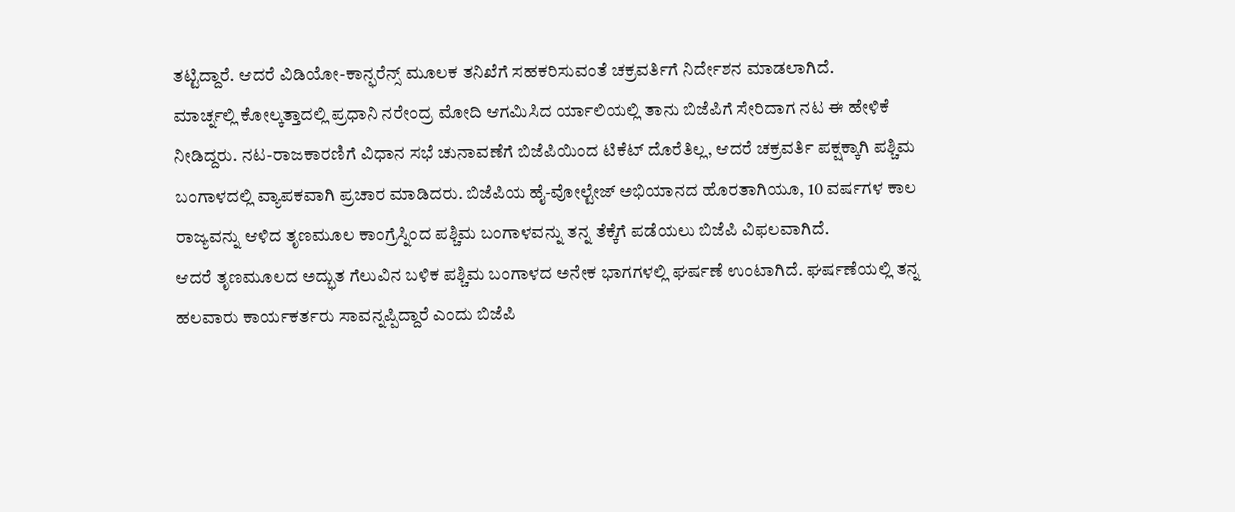ತಟ್ಟಿದ್ದಾರೆ. ಆದರೆ ವಿಡಿಯೋ-ಕಾನ್ಫರೆನ್ಸ್ ಮೂಲಕ ತನಿಖೆಗೆ ಸಹಕರಿಸುವಂತೆ ಚಕ್ರವರ್ತಿಗೆ ನಿರ್ದೇಶನ ಮಾಡಲಾಗಿದೆ.
ಮಾರ್ಚ್ನಲ್ಲಿ ಕೋಲ್ಕತ್ತಾದಲ್ಲಿ ಪ್ರಧಾನಿ ನರೇಂದ್ರ ಮೋದಿ ಆಗಮಿಸಿದ ರ್ಯಾಲಿಯಲ್ಲಿ ತಾನು ಬಿಜೆಪಿಗೆ ಸೇರಿದಾಗ ನಟ ಈ ಹೇಳಿಕೆ ನೀಡಿದ್ದರು. ನಟ-ರಾಜಕಾರಣಿಗೆ ವಿಧಾನ ಸಭೆ ಚುನಾವಣೆಗೆ ಬಿಜೆಪಿಯಿಂದ ಟಿಕೆಟ್ ದೊರೆತಿಲ್ಲ, ಆದರೆ ಚಕ್ರವರ್ತಿ ಪಕ್ಷಕ್ಕಾಗಿ ಪಶ್ಚಿಮ ಬಂಗಾಳದಲ್ಲಿ ವ್ಯಾಪಕವಾಗಿ ಪ್ರಚಾರ ಮಾಡಿದರು. ಬಿಜೆಪಿಯ ಹೈ-ವೋಲ್ಟೇಜ್ ಅಭಿಯಾನದ ಹೊರತಾಗಿಯೂ, 10 ವರ್ಷಗಳ ಕಾಲ ರಾಜ್ಯವನ್ನು ಆಳಿದ ತೃಣಮೂಲ ಕಾಂಗ್ರೆಸ್ನಿಂದ ಪಶ್ಚಿಮ ಬಂಗಾಳವನ್ನು ತನ್ನ ತೆಕ್ಕೆಗೆ ಪಡೆಯಲು ಬಿಜೆಪಿ ವಿಫಲವಾಗಿದೆ.
ಆದರೆ ತೃಣಮೂಲದ ಅದ್ಭುತ ಗೆಲುವಿನ ಬಳಿಕ ಪಶ್ಚಿಮ ಬಂಗಾಳದ ಅನೇಕ ಭಾಗಗಳಲ್ಲಿ ಘರ್ಷಣೆ ಉಂಟಾಗಿದೆ. ಘರ್ಷಣೆಯಲ್ಲಿ ತನ್ನ ಹಲವಾರು ಕಾರ್ಯಕರ್ತರು ಸಾವನ್ನಪ್ಪಿದ್ದಾರೆ ಎಂದು ಬಿಜೆಪಿ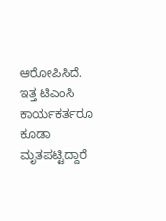ಆರೋಪಿಸಿದೆ. ಇತ್ತ ಟಿಎಂಸಿ ಕಾರ್ಯಕರ್ತರೂ ಕೂಡಾ ಮೃತಪಟ್ಟಿದ್ದಾರೆ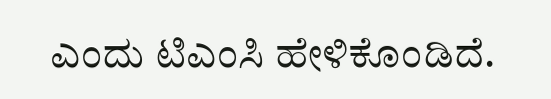ಎಂದು ಟಿಎಂಸಿ ಹೇಳಿಕೊಂಡಿದೆ.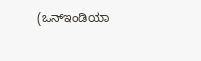(ಒನ್ಇಂಡಿಯಾ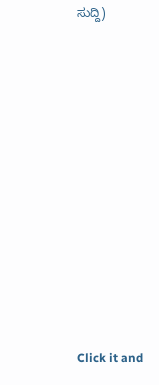ಸುದ್ದಿ)












Click it and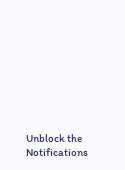Unblock the Notifications